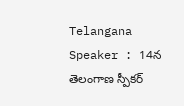Telangana Speaker : 14న తెలంగాణ స్పీక‌ర్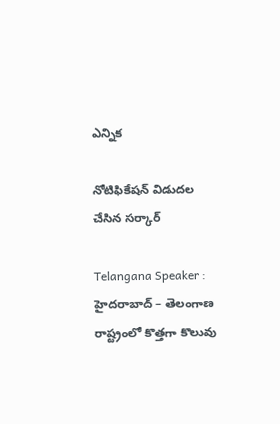ఎన్నిక

నోటిఫికేష‌న్ విడుద‌ల చేసిన స‌ర్కార్

Telangana Speaker : హైద‌రాబాద్ – తెలంగాణ రాష్ట్రంలో కొత్త‌గా కొలువు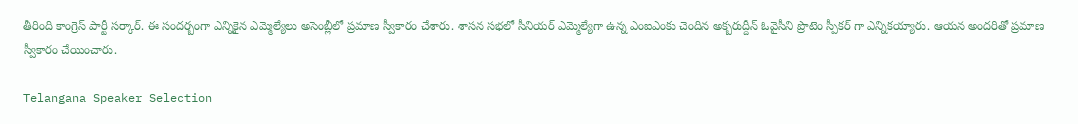తీరింది కాంగ్రెస్ పార్టీ స‌ర్కార్. ఈ సంద‌ర్బంగా ఎన్నికైన ఎమ్మెల్యేలు అసెంబ్లీలో ప్ర‌మాణ స్వీకారం చేశారు. శాస‌న స‌భ‌లో సీనియ‌ర్ ఎమ్మెల్యేగా ఉన్న ఎంఐఎంకు చెందిన అక్బ‌రుద్దీన్ ఓవైసీని ప్రొటెం స్పీక‌ర్ గా ఎన్నిక‌య్యారు. ఆయ‌న అంద‌రితో ప్ర‌మాణ స్వీకారం చేయించారు.

Telangana Speaker Selection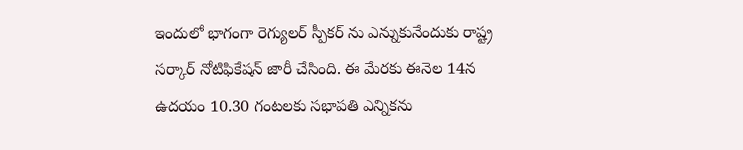ఇందులో భాగంగా రెగ్యుల‌ర్ స్పీక‌ర్ ను ఎన్నుకునేందుకు రాష్ట్ర స‌ర్కార్ నోటిఫికేష‌న్ జారీ చేసింది. ఈ మేర‌కు ఈనెల 14న ఉద‌యం 10.30 గంట‌ల‌కు స‌భాప‌తి ఎన్నిక‌ను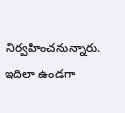నిర్వ‌హించ‌నున్నారు. ఇదిలా ఉండ‌గా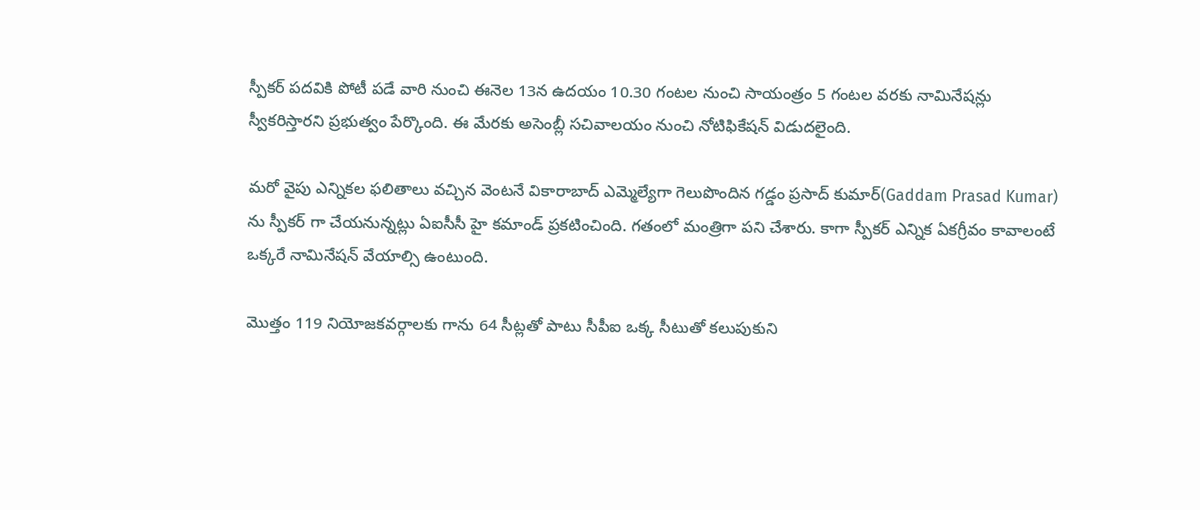స్పీక‌ర్ ప‌ద‌వికి పోటీ ప‌డే వారి నుంచి ఈనెల 13న ఉద‌యం 10.30 గంట‌ల నుంచి సాయంత్రం 5 గంట‌ల వ‌ర‌కు నామినేష‌న్లు స్వీక‌రిస్తారని ప్ర‌భుత్వం పేర్కొంది. ఈ మేర‌కు అసెంబ్లీ స‌చివాల‌యం నుంచి నోటిఫికేష‌న్ విడుద‌లైంది.

మ‌రో వైపు ఎన్నిక‌ల ఫ‌లితాలు వ‌చ్చిన వెంట‌నే వికారాబాద్ ఎమ్మెల్యేగా గెలుపొందిన గ‌డ్డం ప్ర‌సాద్ కుమార్(Gaddam Prasad Kumar) ను స్పీక‌ర్ గా చేయ‌నున్న‌ట్లు ఏఐసీసీ హై కమాండ్ ప్ర‌క‌టించింది. గ‌తంలో మంత్రిగా ప‌ని చేశారు. కాగా స్పీక‌ర్ ఎన్నిక ఏక‌గ్రీవం కావాలంటే ఒక్క‌రే నామినేష‌న్ వేయాల్సి ఉంటుంది.

మొత్తం 119 నియోజ‌క‌వ‌ర్గాల‌కు గాను 64 సీట్ల‌తో పాటు సీపీఐ ఒక్క సీటుతో క‌లుపుకుని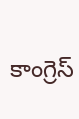కాంగ్రెస్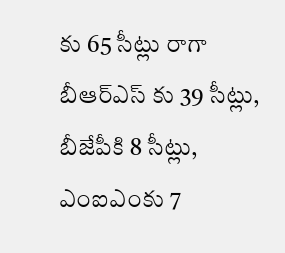కు 65 సీట్లు రాగా బీఆర్ఎస్ కు 39 సీట్లు, బీజేపీకి 8 సీట్లు, ఎంఐఎంకు 7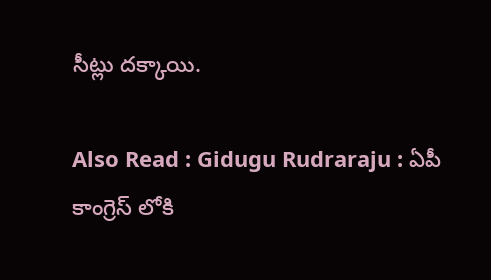సీట్లు ద‌క్కాయి.

Also Read : Gidugu Rudraraju : ఏపీ కాంగ్రెస్ లోకి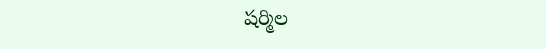ష‌ర్మిల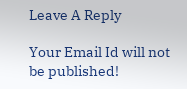Leave A Reply

Your Email Id will not be published!